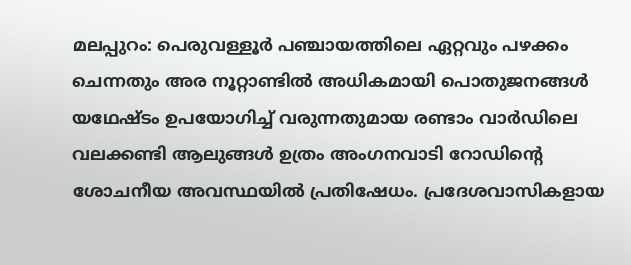മലപ്പുറം: പെരുവള്ളൂർ പഞ്ചായത്തിലെ ഏറ്റവും പഴക്കം ചെന്നതും അര നൂറ്റാണ്ടിൽ അധികമായി പൊതുജനങ്ങൾ യഥേഷ്ടം ഉപയോഗിച്ച് വരുന്നതുമായ രണ്ടാം വാർഡിലെ വലക്കണ്ടി ആലുങ്ങൾ ഉത്രം അംഗനവാടി റോഡിന്റെ ശോചനീയ അവസ്ഥയിൽ പ്രതിഷേധം. പ്രദേശവാസികളായ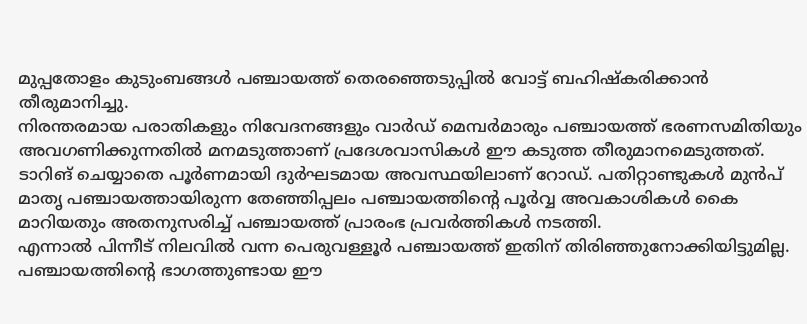മുപ്പതോളം കുടുംബങ്ങൾ പഞ്ചായത്ത് തെരഞ്ഞെടുപ്പിൽ വോട്ട് ബഹിഷ്കരിക്കാൻ തീരുമാനിച്ചു.
നിരന്തരമായ പരാതികളും നിവേദനങ്ങളും വാർഡ് മെമ്പർമാരും പഞ്ചായത്ത് ഭരണസമിതിയും അവഗണിക്കുന്നതിൽ മനമടുത്താണ് പ്രദേശവാസികൾ ഈ കടുത്ത തീരുമാനമെടുത്തത്. ടാറിങ് ചെയ്യാതെ പൂർണമായി ദുർഘടമായ അവസ്ഥയിലാണ് റോഡ്. പതിറ്റാണ്ടുകൾ മുൻപ് മാതൃ പഞ്ചായത്തായിരുന്ന തേഞ്ഞിപ്പലം പഞ്ചായത്തിന്റെ പൂർവ്വ അവകാശികൾ കൈ മാറിയതും അതനുസരിച്ച് പഞ്ചായത്ത് പ്രാരംഭ പ്രവർത്തികൾ നടത്തി.
എന്നാൽ പിന്നീട് നിലവിൽ വന്ന പെരുവള്ളൂർ പഞ്ചായത്ത് ഇതിന് തിരിഞ്ഞുനോക്കിയിട്ടുമില്ല. പഞ്ചായത്തിന്റെ ഭാഗത്തുണ്ടായ ഈ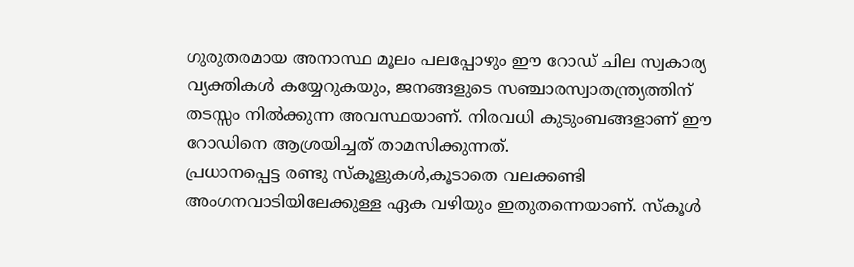ഗുരുതരമായ അനാസ്ഥ മൂലം പലപ്പോഴും ഈ റോഡ് ചില സ്വകാര്യ വ്യക്തികൾ കയ്യേറുകയും, ജനങ്ങളുടെ സഞ്ചാരസ്വാതന്ത്ര്യത്തിന് തടസ്സം നിൽക്കുന്ന അവസ്ഥയാണ്. നിരവധി കുടുംബങ്ങളാണ് ഈ റോഡിനെ ആശ്രയിച്ചത് താമസിക്കുന്നത്.
പ്രധാനപ്പെട്ട രണ്ടു സ്കൂളുകൾ,കൂടാതെ വലക്കണ്ടി അംഗനവാടിയിലേക്കുള്ള ഏക വഴിയും ഇതുതന്നെയാണ്. സ്കൂൾ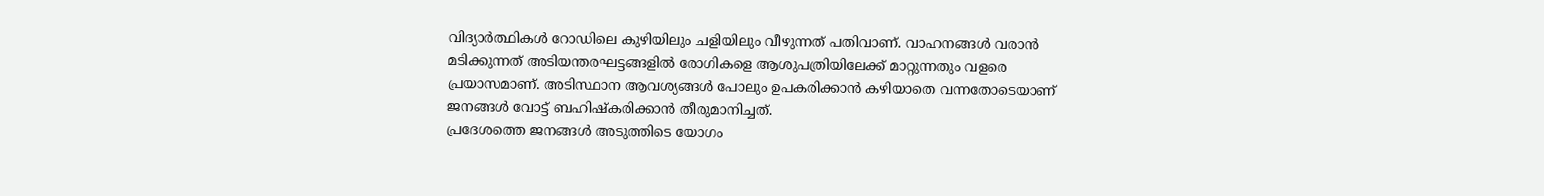വിദ്യാർത്ഥികൾ റോഡിലെ കുഴിയിലും ചളിയിലും വീഴുന്നത് പതിവാണ്. വാഹനങ്ങൾ വരാൻ മടിക്കുന്നത് അടിയന്തരഘട്ടങ്ങളിൽ രോഗികളെ ആശുപത്രിയിലേക്ക് മാറ്റുന്നതും വളരെ പ്രയാസമാണ്. അടിസ്ഥാന ആവശ്യങ്ങൾ പോലും ഉപകരിക്കാൻ കഴിയാതെ വന്നതോടെയാണ് ജനങ്ങൾ വോട്ട് ബഹിഷ്കരിക്കാൻ തീരുമാനിച്ചത്.
പ്രദേശത്തെ ജനങ്ങൾ അടുത്തിടെ യോഗം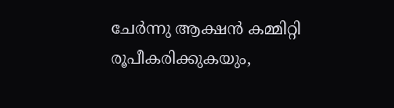ചേർന്നു ആക്ഷൻ കമ്മിറ്റി രൂപീകരിക്കുകയും,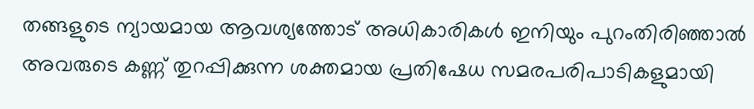തങ്ങളുടെ ന്യായമായ ആവശ്യത്തോട് അധികാരികൾ ഇനിയും പുറംതിരിഞ്ഞാൽ അവരുടെ കണ്ണ് തുറപ്പിക്കുന്ന ശക്തമായ പ്രതിഷേധ സമരപരിപാടികളുമായി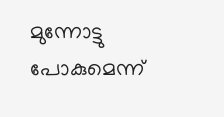മുന്നോട്ടു പോകുമെന്ന്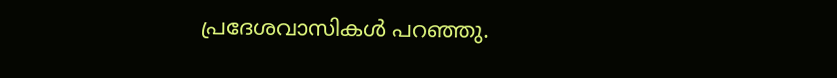പ്രദേശവാസികൾ പറഞ്ഞു.